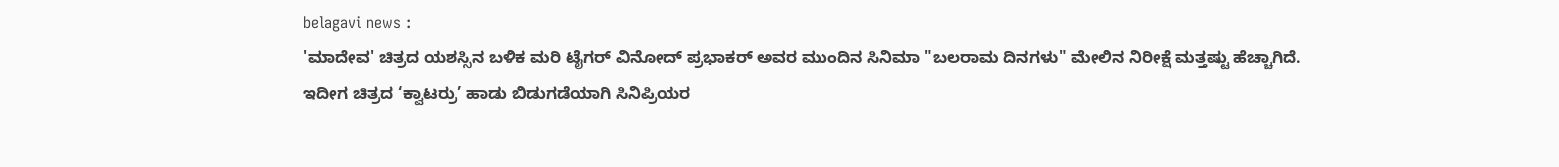belagavi news :
'ಮಾದೇವ' ಚಿತ್ರದ ಯಶಸ್ಸಿನ ಬಳಿಕ ಮರಿ ಟೈಗರ್ ವಿನೋದ್ ಪ್ರಭಾಕರ್ ಅವರ ಮುಂದಿನ ಸಿನಿಮಾ "ಬಲರಾಮ ದಿನಗಳು" ಮೇಲಿನ ನಿರೀಕ್ಷೆ ಮತ್ತಷ್ಟು ಹೆಚ್ಚಾಗಿದೆ.
ಇದೀಗ ಚಿತ್ರದ ‘ಕ್ವಾಟರ್ರು’ ಹಾಡು ಬಿಡುಗಡೆಯಾಗಿ ಸಿನಿಪ್ರಿಯರ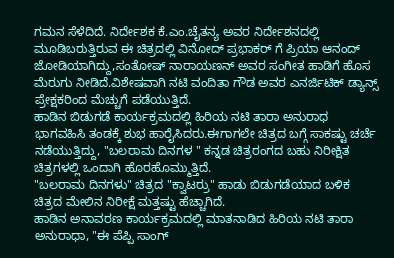ಗಮನ ಸೆಳೆದಿದೆ. ನಿರ್ದೇಶಕ ಕೆ.ಎಂ.ಚೈತನ್ಯ ಅವರ ನಿರ್ದೇಶನದಲ್ಲಿ ಮೂಡಿಬರುತ್ತಿರುವ ಈ ಚಿತ್ರದಲ್ಲಿ ವಿನೋದ್ ಪ್ರಭಾಕರ್ ಗೆ ಪ್ರಿಯಾ ಆನಂದ್ ಜೋಡಿಯಾಗಿದ್ದು,ಸಂತೋಷ್ ನಾರಾಯಣನ್ ಅವರ ಸಂಗೀತ ಹಾಡಿಗೆ ಹೊಸ ಮೆರುಗು ನೀಡಿದೆ.ವಿಶೇಷವಾಗಿ ನಟಿ ವಂದಿತಾ ಗೌಡ ಅವರ ಎನರ್ಜಿಟಿಕ್ ಡ್ಯಾನ್ಸ್ ಪ್ರೇಕ್ಷಕರಿಂದ ಮೆಚ್ಚುಗೆ ಪಡೆಯುತ್ತಿದೆ.
ಹಾಡಿನ ಬಿಡುಗಡೆ ಕಾರ್ಯಕ್ರಮದಲ್ಲಿ ಹಿರಿಯ ನಟಿ ತಾರಾ ಅನುರಾಧ ಭಾಗವಹಿಸಿ ತಂಡಕ್ಕೆ ಶುಭ ಹಾರೈಸಿದರು.ಈಗಾಗಲೇ ಚಿತ್ರದ ಬಗ್ಗೆ ಸಾಕಷ್ಟು ಚರ್ಚೆ ನಡೆಯುತ್ತಿದ್ದು, "ಬಲರಾಮ ದಿನಗಳ " ಕನ್ನಡ ಚಿತ್ರರಂಗದ ಬಹು ನಿರೀಕ್ಷಿತ ಚಿತ್ರಗಳಲ್ಲಿ ಒಂದಾಗಿ ಹೊರಹೊಮ್ಮುತ್ತಿದೆ.
"ಬಲರಾಮ ದಿನಗಳು" ಚಿತ್ರದ "ಕ್ವಾಟರ್ರು" ಹಾಡು ಬಿಡುಗಡೆಯಾದ ಬಳಿಕ ಚಿತ್ರದ ಮೇಲಿನ ನಿರೀಕ್ಷೆ ಮತ್ತಷ್ಟು ಹೆಚ್ಚಾಗಿದೆ.
ಹಾಡಿನ ಅನಾವರಣ ಕಾರ್ಯಕ್ರಮದಲ್ಲಿ ಮಾತನಾಡಿದ ಹಿರಿಯ ನಟಿ ತಾರಾ ಅನುರಾಧಾ, "ಈ ಪೆಪ್ಪಿ ಸಾಂಗ್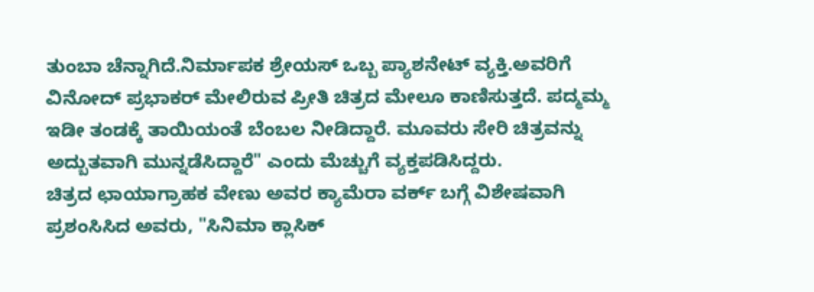ತುಂಬಾ ಚೆನ್ನಾಗಿದೆ.ನಿರ್ಮಾಪಕ ಶ್ರೇಯಸ್ ಒಬ್ಬ ಪ್ಯಾಶನೇಟ್ ವ್ಯಕ್ತಿ.ಅವರಿಗೆ ವಿನೋದ್ ಪ್ರಭಾಕರ್ ಮೇಲಿರುವ ಪ್ರೀತಿ ಚಿತ್ರದ ಮೇಲೂ ಕಾಣಿಸುತ್ತದೆ. ಪದ್ಮಮ್ಮ ಇಡೀ ತಂಡಕ್ಕೆ ತಾಯಿಯಂತೆ ಬೆಂಬಲ ನೀಡಿದ್ದಾರೆ. ಮೂವರು ಸೇರಿ ಚಿತ್ರವನ್ನು ಅದ್ಬುತವಾಗಿ ಮುನ್ನಡೆಸಿದ್ದಾರೆ" ಎಂದು ಮೆಚ್ಚುಗೆ ವ್ಯಕ್ತಪಡಿಸಿದ್ದರು.
ಚಿತ್ರದ ಛಾಯಾಗ್ರಾಹಕ ವೇಣು ಅವರ ಕ್ಯಾಮೆರಾ ವರ್ಕ್ ಬಗ್ಗೆ ವಿಶೇಷವಾಗಿ ಪ್ರಶಂಸಿಸಿದ ಅವರು, "ಸಿನಿಮಾ ಕ್ಲಾಸಿಕ್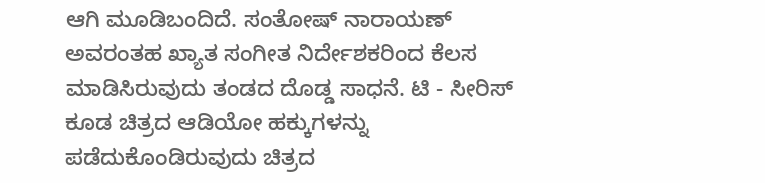ಆಗಿ ಮೂಡಿಬಂದಿದೆ. ಸಂತೋಷ್ ನಾರಾಯಣ್ ಅವರಂತಹ ಖ್ಯಾತ ಸಂಗೀತ ನಿರ್ದೇಶಕರಿಂದ ಕೆಲಸ ಮಾಡಿಸಿರುವುದು ತಂಡದ ದೊಡ್ಡ ಸಾಧನೆ. ಟಿ - ಸೀರಿಸ್ ಕೂಡ ಚಿತ್ರದ ಆಡಿಯೋ ಹಕ್ಕುಗಳನ್ನು ಪಡೆದುಕೊಂಡಿರುವುದು ಚಿತ್ರದ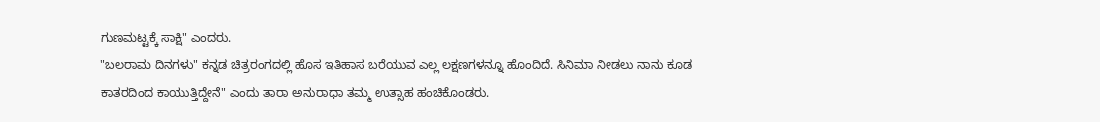ಗುಣಮಟ್ಟಕ್ಕೆ ಸಾಕ್ಷಿ" ಎಂದರು.
"ಬಲರಾಮ ದಿನಗಳು" ಕನ್ನಡ ಚಿತ್ರರಂಗದಲ್ಲಿ ಹೊಸ ಇತಿಹಾಸ ಬರೆಯುವ ಎಲ್ಲ ಲಕ್ಷಣಗಳನ್ನೂ ಹೊಂದಿದೆ. ಸಿನಿಮಾ ನೀಡಲು ನಾನು ಕೂಡ ಕಾತರದಿಂದ ಕಾಯುತ್ತಿದ್ದೇನೆ" ಎಂದು ತಾರಾ ಅನುರಾಧಾ ತಮ್ಮ ಉತ್ಸಾಹ ಹಂಚಿಕೊಂಡರು.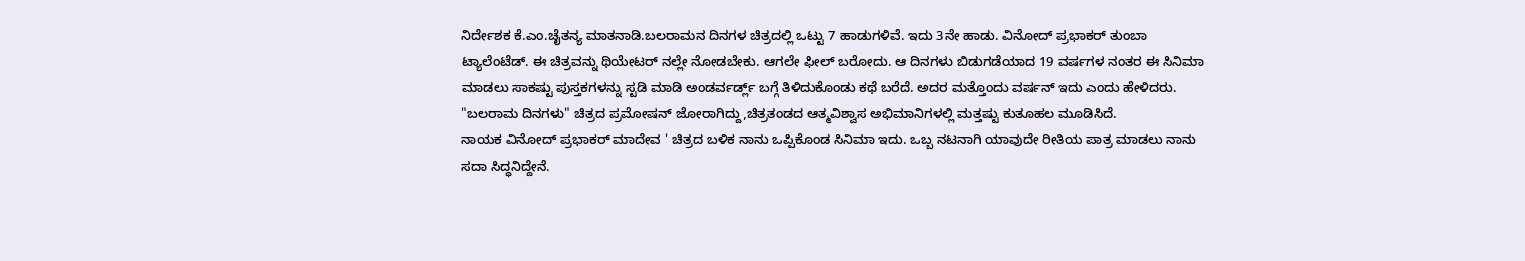ನಿರ್ದೇಶಕ ಕೆ.ಎಂ.ಚೈತನ್ಯ ಮಾತನಾಡಿ.ಬಲರಾಮನ ದಿನಗಳ ಚಿತ್ರದಲ್ಲಿ ಒಟ್ಟು 7 ಹಾಡುಗಳಿವೆ. ಇದು 3ನೇ ಹಾಡು. ವಿನೋದ್ ಪ್ರಭಾಕರ್ ತುಂಬಾ ಟ್ಯಾಲೆಂಟೆಡ್. ಈ ಚಿತ್ರವನ್ನು ಥಿಯೇಟರ್ ನಲ್ಲೇ ನೋಡಬೇಕು. ಆಗಲೇ ಫೀಲ್ ಬರೋದು. ಆ ದಿನಗಳು ಬಿಡುಗಡೆಯಾದ 19 ವರ್ಷಗಳ ನಂತರ ಈ ಸಿನಿಮಾ ಮಾಡಲು ಸಾಕಷ್ಟು ಪುಸ್ತಕಗಳನ್ನು ಸ್ಟಡಿ ಮಾಡಿ ಅಂಡರ್ವರ್ಡ್ಲ್ ಬಗ್ಗೆ ತಿಳಿದುಕೊಂಡು ಕಥೆ ಬರೆದೆ. ಅದರ ಮತ್ತೊಂದು ವರ್ಷನ್ ಇದು ಎಂದು ಹೇಳಿದರು.
"ಬಲರಾಮ ದಿನಗಳು" ಚಿತ್ರದ ಪ್ರಮೋಷನ್ ಜೋರಾಗಿದ್ದು,ಚಿತ್ರತಂಡದ ಆತ್ಮವಿಶ್ವಾಸ ಅಭಿಮಾನಿಗಳಲ್ಲಿ ಮತ್ತಷ್ಟು ಕುತೂಹಲ ಮೂಡಿಸಿದೆ.
ನಾಯಕ ವಿನೋದ್ ಪ್ರಭಾಕರ್ ಮಾದೇವ ' ಚಿತ್ರದ ಬಳಿಕ ನಾನು ಒಪ್ಪಿಕೊಂಡ ಸಿನಿಮಾ ಇದು. ಒಬ್ಬ ನಟನಾಗಿ ಯಾವುದೇ ರೀತಿಯ ಪಾತ್ರ ಮಾಡಲು ನಾನು ಸದಾ ಸಿದ್ಧನಿದ್ದೇನೆ.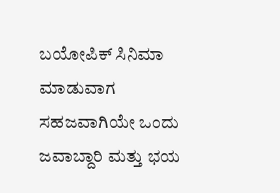ಬಯೋಪಿಕ್ ಸಿನಿಮಾ ಮಾಡುವಾಗ ಸಹಜವಾಗಿಯೇ ಒಂದು ಜವಾಬ್ದಾರಿ ಮತ್ತು ಭಯ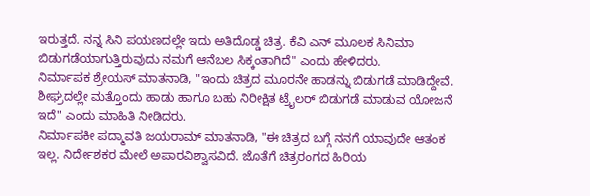ಇರುತ್ತದೆ. ನನ್ನ ಸಿನಿ ಪಯಣದಲ್ಲೇ ಇದು ಅತಿದೊಡ್ಡ ಚಿತ್ರ. ಕೆವಿ ಎನ್ ಮೂಲಕ ಸಿನಿಮಾ ಬಿಡುಗಡೆಯಾಗುತ್ತಿರುವುದು ನಮಗೆ ಆನೆಬಲ ಸಿಕ್ಕಂತಾಗಿದೆ" ಎಂದು ಹೇಳಿದರು.
ನಿರ್ಮಾಪಕ ಶ್ರೇಯಸ್ ಮಾತನಾಡಿ, "ಇಂದು ಚಿತ್ರದ ಮೂರನೇ ಹಾಡನ್ನು ಬಿಡುಗಡೆ ಮಾಡಿದ್ದೇವೆ. ಶೀಘ್ರದಲ್ಲೇ ಮತ್ತೊಂದು ಹಾಡು ಹಾಗೂ ಬಹು ನಿರೀಕ್ಷಿತ ಟ್ರೈಲರ್ ಬಿಡುಗಡೆ ಮಾಡುವ ಯೋಜನೆ ಇದೆ" ಎಂದು ಮಾಹಿತಿ ನೀಡಿದರು.
ನಿರ್ಮಾಪಕೀ ಪದ್ಮಾವತಿ ಜಯರಾಮ್ ಮಾತನಾಡಿ, "ಈ ಚಿತ್ರದ ಬಗ್ಗೆ ನನಗೆ ಯಾವುದೇ ಆತಂಕ ಇಲ್ಲ. ನಿರ್ದೇಶಕರ ಮೇಲೆ ಅಪಾರವಿಶ್ವಾಸವಿದೆ. ಜೊತೆಗೆ ಚಿತ್ರರಂಗದ ಹಿರಿಯ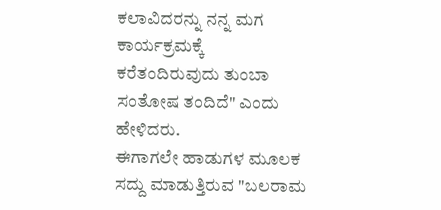ಕಲಾವಿದರನ್ನು ನನ್ನ ಮಗ ಕಾರ್ಯಕ್ರಮಕ್ಕೆ ಕರೆತಂದಿರುವುದು ತುಂಬಾ ಸಂತೋಷ ತಂದಿದೆ" ಎಂದು ಹೇಳಿದರು.
ಈಗಾಗಲೇ ಹಾಡುಗಳ ಮೂಲಕ ಸದ್ದು ಮಾಡುತ್ತಿರುವ "ಬಲರಾಮ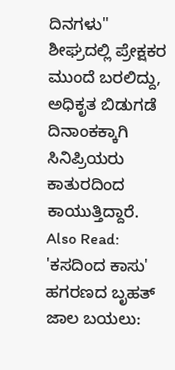ದಿನಗಳು" ಶೀಘ್ರದಲ್ಲಿ ಪ್ರೇಕ್ಷಕರ ಮುಂದೆ ಬರಲಿದ್ದು, ಅಧಿಕೃತ ಬಿಡುಗಡೆ ದಿನಾಂಕಕ್ಕಾಗಿ ಸಿನಿಪ್ರಿಯರು ಕಾತುರದಿಂದ ಕಾಯುತ್ತಿದ್ದಾರೆ.
Also Read:
'ಕಸದಿಂದ ಕಾಸು' ಹಗರಣದ ಬೃಹತ್ ಜಾಲ ಬಯಲು: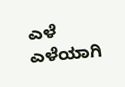ಎಳೆ ಎಳೆಯಾಗಿ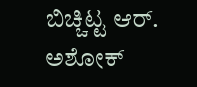ಬಿಚ್ಚಿಟ್ಟ ಆರ್. ಅಶೋಕ್